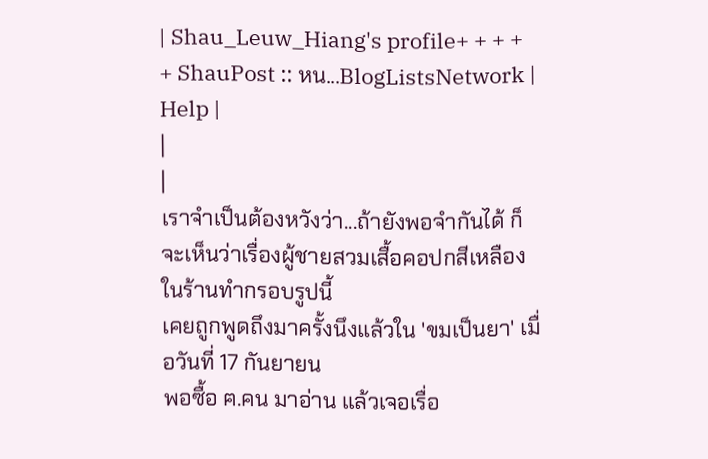| Shau_Leuw_Hiang's profile+ + + + + ShauPost :: หน...BlogListsNetwork | Help |
|
|
เราจำเป็นต้องหวังว่า...ถ้ายังพอจำกันได้ ก็จะเห็นว่าเรื่องผู้ชายสวมเสื้อคอปกสีเหลืองในร้านทำกรอบรูปนี้
เคยถูกพูดถึงมาครั้งนึงแล้วใน 'ขมเป็นยา' เมื่อวันที่ 17 กันยายน
พอซื้อ ฅ.คน มาอ่าน แล้วเจอเรื่อ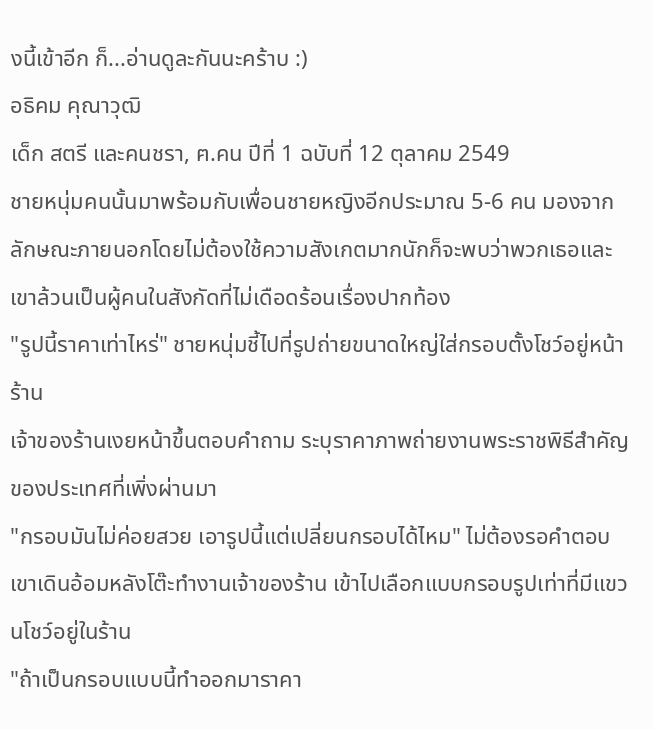งนี้เข้าอีก ก็...อ่านดูละกันนะคร้าบ :)
อธิคม คุณาวุฒิ
เด็ก สตรี และคนชรา, ฅ.คน ปีที่ 1 ฉบับที่ 12 ตุลาคม 2549
ชายหนุ่มคนนั้นมาพร้อมกับเพื่อนชายหญิงอีกประมาณ 5-6 คน มองจากลักษณะภายนอกโดยไม่ต้องใช้ความสังเกตมากนักก็จะพบว่าพวกเธอและเขาล้วนเป็นผู้คนในสังกัดที่ไม่เดือดร้อนเรื่องปากท้อง
"รูปนี้ราคาเท่าไหร่" ชายหนุ่มชี้ไปที่รูปถ่ายขนาดใหญ่ใส่กรอบตั้งโชว์อยู่หน้าร้าน
เจ้าของร้านเงยหน้าขึ้นตอบคำถาม ระบุราคาภาพถ่ายงานพระราชพิธีสำคัญของประเทศที่เพิ่งผ่านมา
"กรอบมันไม่ค่อยสวย เอารูปนี้แต่เปลี่ยนกรอบได้ไหม" ไม่ต้องรอคำตอบ เขาเดินอ้อมหลังโต๊ะทำงานเจ้าของร้าน เข้าไปเลือกแบบกรอบรูปเท่าที่มีแขวนโชว์อยู่ในร้าน
"ถ้าเป็นกรอบแบบนี้ทำออกมาราคา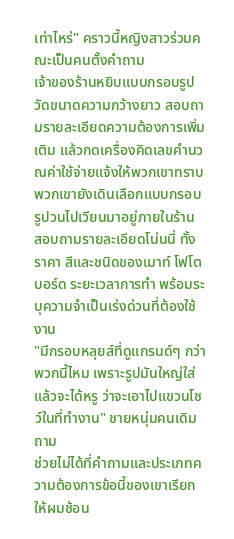เท่าไหร่" คราวนี้หญิงสาวร่วมคณะเป็นคนตั้งคำถาม
เจ้าของร้านหยิบแบบกรอบรูป วัดขนาดความกว้างยาว สอบถามรายละเอียดความต้องการเพิ่มเติม แล้วกดเครื่องคิดเลขคำนวณค่าใช้จ่ายแจ้งให้พวกเขาทราบ
พวกเขายังเดินเลือกแบบกรอบรูปวนไปเวียนมาอยู่ภายในร้าน สอบถามรายละเอียดโน่นนี่ ทั้งราคา สีและชนิดของเมาท์ โฟโตบอร์ด ระยะเวลาการทำ พร้อมระบุความจำเป็นเร่งด่วนที่ต้องใช้งาน
"มีกรอบหลุยส์ที่ดูแกรนด์ๆ กว่าพวกนี้ไหม เพราะรูปมันใหญ่ใส่แล้วจะได้หรู ว่าจะเอาไปแขวนโชว์ในที่ทำงาน" ชายหนุ่มคนเดิมถาม
ช่วยไม่ได้ที่คำถามและประเภทความต้องการข้อนี้ของเขาเรียกให้ผมช้อน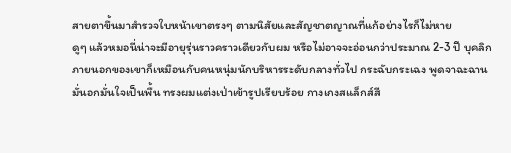สายตาขึ้นมาสำรวจใบหน้าเขาตรงๆ ตามนิสัยและสัญชาตญาณที่แก้อย่างไรก็ไม่หาย
ดูๆ แล้วหมอนี่น่าจะมีอายุรุ่นราวคราวเดียวกับผม หรือไม่อาจจะอ่อนกว่าประมาณ 2-3 ปี บุคลิกภายนอกของเขาก็เหมือนกับคนหนุ่มนักบริหารระดับกลางทั่วไป กระฉับกระเฉง พูดจาฉะฉานมั่นอกมั่นใจเป็นพื้น ทรงผมแต่งเป่าเข้ารูปเรียบร้อย กางเกงสแล็กส์สี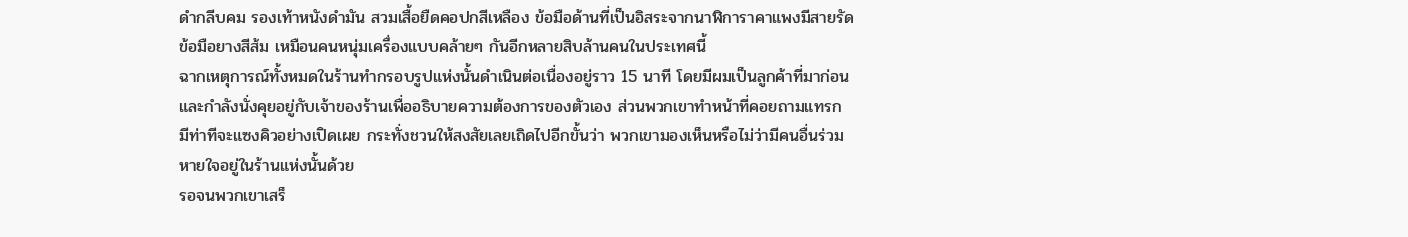ดำกลีบคม รองเท้าหนังดำมัน สวมเสื้อยืดคอปกสีเหลือง ข้อมือด้านที่เป็นอิสระจากนาฬิการาคาแพงมีสายรัดข้อมือยางสีส้ม เหมือนคนหนุ่มเครื่องแบบคล้ายๆ กันอีกหลายสิบล้านคนในประเทศนี้
ฉากเหตุการณ์ทั้งหมดในร้านทำกรอบรูปแห่งนั้นดำเนินต่อเนื่องอยู่ราว 15 นาที โดยมีผมเป็นลูกค้าที่มาก่อน และกำลังนั่งคุยอยู่กับเจ้าของร้านเพื่ออธิบายความต้องการของตัวเอง ส่วนพวกเขาทำหน้าที่คอยถามแทรก มีท่าทีจะแซงคิวอย่างเปิดเผย กระทั่งชวนให้สงสัยเลยเถิดไปอีกขั้นว่า พวกเขามองเห็นหรือไม่ว่ามีคนอื่นร่วมหายใจอยู่ในร้านแห่งนั้นด้วย
รอจนพวกเขาเสร็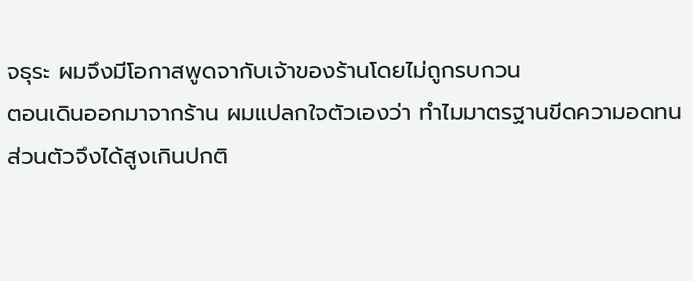จธุระ ผมจึงมีโอกาสพูดจากับเจ้าของร้านโดยไม่ถูกรบกวน
ตอนเดินออกมาจากร้าน ผมแปลกใจตัวเองว่า ทำไมมาตรฐานขีดความอดทนส่วนตัวจึงได้สูงเกินปกติ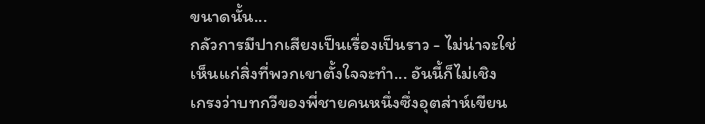ขนาดนั้น...
กลัวการมีปากเสียงเป็นเรื่องเป็นราว - ไม่น่าจะใช่
เห็นแก่สิ่งที่พวกเขาตั้งใจจะทำ... อันนี้ก็ไม่เชิง
เกรงว่าบทกวีของพี่ชายคนหนึ่งซึ่งอุตส่าห์เขียน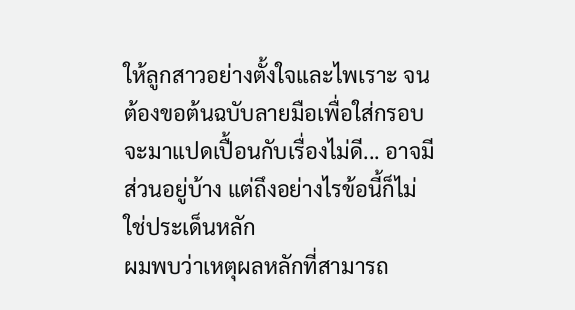ให้ลูกสาวอย่างตั้งใจและไพเราะ จนต้องขอต้นฉบับลายมือเพื่อใส่กรอบจะมาแปดเปื้อนกับเรื่องไม่ดี... อาจมีส่วนอยู่บ้าง แต่ถึงอย่างไรข้อนี้ก็ไม่ใช่ประเด็นหลัก
ผมพบว่าเหตุผลหลักที่สามารถ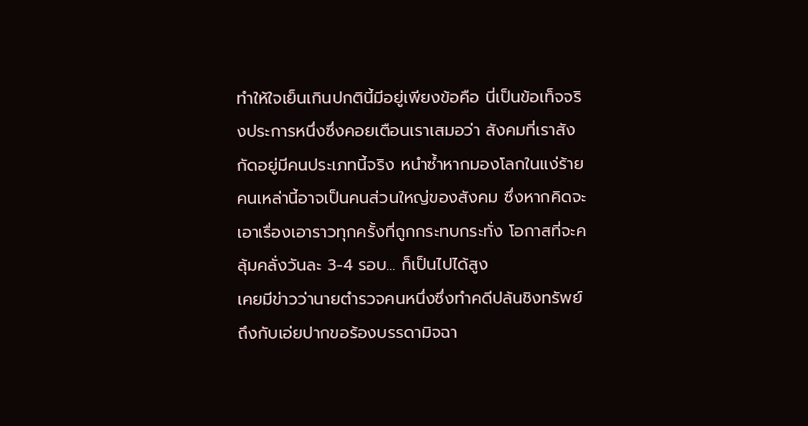ทำให้ใจเย็นเกินปกตินี้มีอยู่เพียงข้อคือ นี่เป็นข้อเท็จจริงประการหนึ่งซึ่งคอยเตือนเราเสมอว่า สังคมที่เราสังกัดอยู่มีคนประเภทนี้จริง หนำซ้ำหากมองโลกในแง่ร้าย คนเหล่านี้อาจเป็นคนส่วนใหญ่ของสังคม ซึ่งหากคิดจะเอาเรื่องเอาราวทุกครั้งที่ถูกกระทบกระทั่ง โอกาสที่จะคลุ้มคลั่งวันละ 3-4 รอบ... ก็เป็นไปได้สูง
เคยมีข่าวว่านายตำรวจคนหนึ่งซึ่งทำคดีปล้นชิงทรัพย์ ถึงกับเอ่ยปากขอร้องบรรดามิจฉา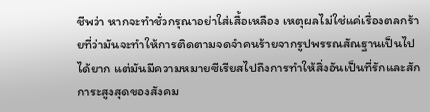ชีพว่า หากจะทำชั่วกรุณาอย่าใส่เสื้อเหลือง เหตุผลไม่ใช่แค่เรื่องตลกร้ายที่ว่ามันจะทำให้การติดตามจดจำคนร้ายจากรูปพรรณสัณฐานเป็นไปได้ยาก แต่มันมีความหมายซีเรียสไปถึงการทำให้สิ่งอันเป็นที่รักและสักการะสูงสุดของสังคม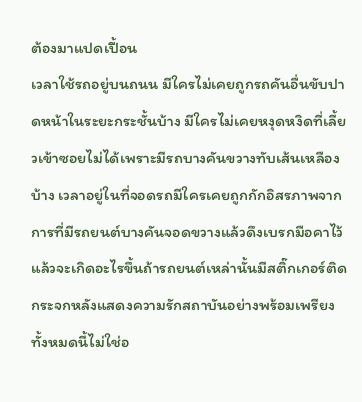ต้องมาแปดเปื้อน
เวลาใช้รถอยู่บนถนน มีใครไม่เคยถูกรถคันอื่นขับปาดหน้าในระยะกระชั้นบ้าง มีใครไม่เคยหงุดหงิดที่เลี้ยวเข้าซอยไม่ได้เพราะมีรถบางคันขวางทับเส้นเหลืองบ้าง เวลาอยู่ในที่จอดรถมีใครเคยถูกกักอิสรภาพจากการที่มีรถยนต์บางคันจอดขวางแล้วดึงเบรกมือคาไว้ แล้วจะเกิดอะไรขึ้นถ้ารถยนต์เหล่านั้นมีสติ๊กเกอร์ติดกระจกหลังแสดงความรักสถาบันอย่างพร้อมเพรียง
ทั้งหมดนี้ไม่ใช่อ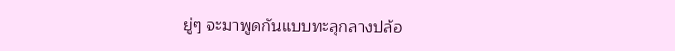ยู่ๆ จะมาพูดกันแบบทะลุกลางปล้อ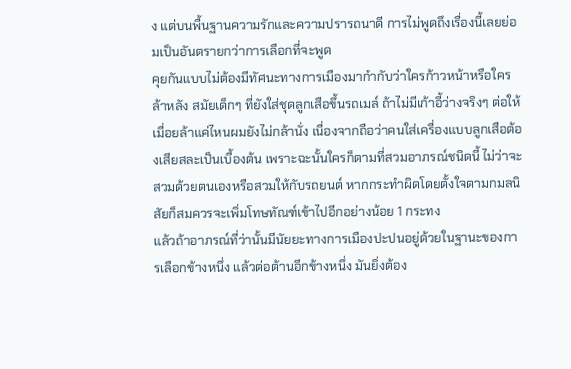ง แต่บนพื้นฐานความรักและความปรารถนาดี การไม่พูดถึงเรื่องนี้เลยย่อมเป็นอันตรายกว่าการเลือกที่จะพูด
คุยกันแบบไม่ต้องมีทัศนะทางการเมืองมากำกับว่าใครก้าวหน้าหรือใครล้าหลัง สมัยเด็กๆ ที่ยังใส่ชุดลูกเสือขึ้นรถเมล์ ถ้าไม่มีเก้าอี้ว่างจริงๆ ต่อให้เมื่อยล้าแค่ไหนผมยังไม่กล้านั่ง เนื่องจากถือว่าคนใส่เครื่องแบบลูกเสือต้องเสียสละเป็นเบื้องต้น เพราะฉะนั้นใครก็ตามที่สวมอาภรณ์ชนิดนี้ ไม่ว่าจะสวมด้วยตนเองหรือสวมให้กับรถยนต์ หากกระทำผิดโดยตั้งใจตามกมลนิสัยก็สมควรจะเพิ่มโทษทัณฑ์เข้าไปอีกอย่างน้อย 1 กระทง
แล้วถ้าอาภรณ์ที่ว่านั้นมีนัยยะทางการเมืองปะปนอยู่ด้วยในฐานะของการเลือกข้างหนึ่ง แล้วต่อต้านอีกข้างหนึ่ง มันยิ่งต้อง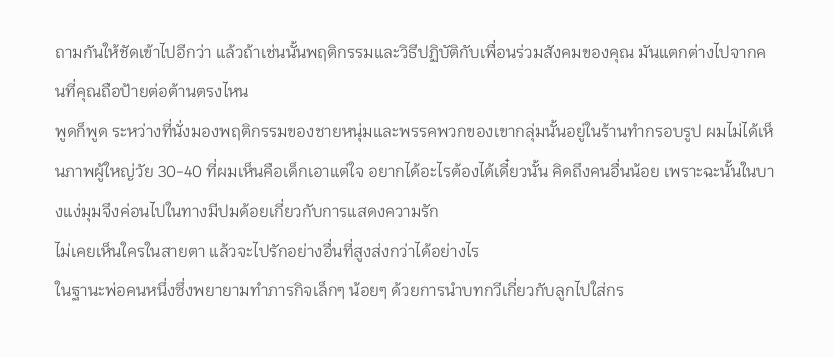ถามกันให้ชัดเข้าไปอีกว่า แล้วถ้าเช่นนั้นพฤติกรรมและวิธีปฏิบัติกับเพื่อนร่วมสังคมของคุณ มันแตกต่างไปจากคนที่คุณถือป้ายต่อต้านตรงไหน
พูดก็พูด ระหว่างที่นั่งมองพฤติกรรมของชายหนุ่มและพรรคพวกของเขากลุ่มนั้นอยู่ในร้านทำกรอบรูป ผมไม่ได้เห็นภาพผู้ใหญ่วัย 30-40 ที่ผมเห็นคือเด็กเอาแต่ใจ อยากได้อะไรต้องได้เดี๋ยวนั้น คิดถึงคนอื่นน้อย เพราะฉะนั้นในบางแง่มุมจึงค่อนไปในทางมีปมด้อยเกี่ยวกับการแสดงความรัก
ไม่เคยเห็นใครในสายตา แล้วจะไปรักอย่างอื่นที่สูงส่งกว่าได้อย่างไร
ในฐานะพ่อคนหนึ่งซึ่งพยายามทำภารกิจเล็กๆ น้อยๆ ด้วยการนำบทกวีเกี่ยวกับลูกไปใส่กร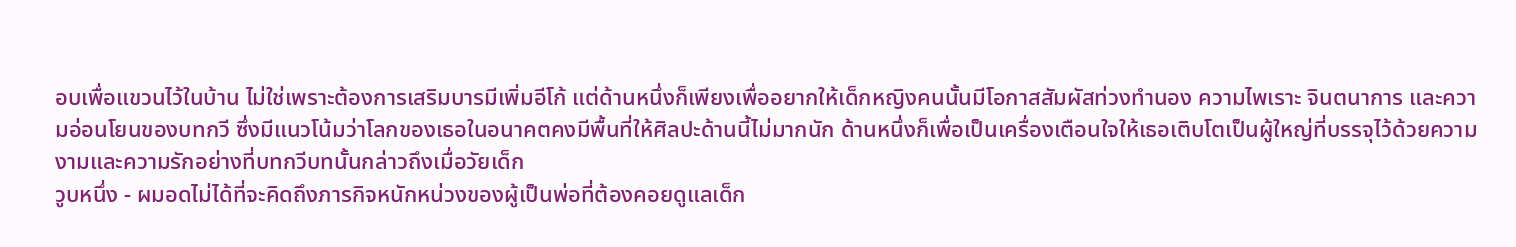อบเพื่อแขวนไว้ในบ้าน ไม่ใช่เพราะต้องการเสริมบารมีเพิ่มอีโก้ แต่ด้านหนึ่งก็เพียงเพื่ออยากให้เด็กหญิงคนนั้นมีโอกาสสัมผัสท่วงทำนอง ความไพเราะ จินตนาการ และความอ่อนโยนของบทกวี ซึ่งมีแนวโน้มว่าโลกของเธอในอนาคตคงมีพื้นที่ให้ศิลปะด้านนี้ไม่มากนัก ด้านหนึ่งก็เพื่อเป็นเครื่องเตือนใจให้เธอเติบโตเป็นผู้ใหญ่ที่บรรจุไว้ด้วยความงามและความรักอย่างที่บทกวีบทนั้นกล่าวถึงเมื่อวัยเด็ก
วูบหนึ่ง - ผมอดไม่ได้ที่จะคิดถึงภารกิจหนักหน่วงของผู้เป็นพ่อที่ต้องคอยดูแลเด็ก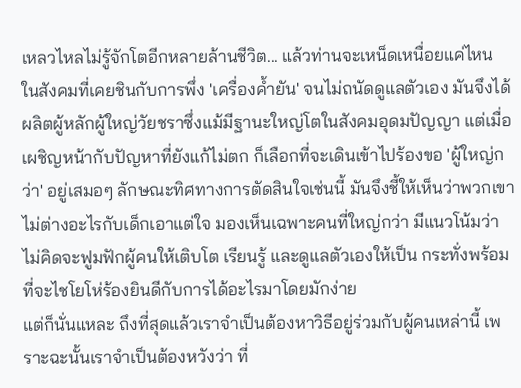เหลวไหลไม่รู้จักโตอีกหลายล้านชีวิต... แล้วท่านจะเหน็ดเหนื่อยแค่ไหน
ในสังคมที่เคยชินกับการพึ่ง 'เครื่องค้ำยัน' จนไม่ถนัดดูแลตัวเอง มันจึงได้ผลิตผู้หลักผู้ใหญ่วัยชราซึ่งแม้มีฐานะใหญ่โตในสังคมอุดมปัญญา แต่เมื่อเผชิญหน้ากับปัญหาที่ยังแก้ไม่ตก ก็เลือกที่จะเดินเข้าไปร้องขอ 'ผู้ใหญ่กว่า' อยู่เสมอๆ ลักษณะทิศทางการตัดสินใจเช่นนี้ มันจึงชี้ให้เห็นว่าพวกเขาไม่ต่างอะไรกับเด็กเอาแต่ใจ มองเห็นเฉพาะคนที่ใหญ่กว่า มีแนวโน้มว่าไม่คิดจะฟูมฟักผู้คนให้เติบโต เรียนรู้ และดูแลตัวเองให้เป็น กระทั่งพร้อมที่จะไชโยโห่ร้องยินดีกับการได้อะไรมาโดยมักง่าย
แต่ก็นั่นแหละ ถึงที่สุดแล้วเราจำเป็นต้องหาวิธีอยู่ร่วมกับผู้คนเหล่านี้ เพราะฉะนั้นเราจำเป็นต้องหวังว่า ที่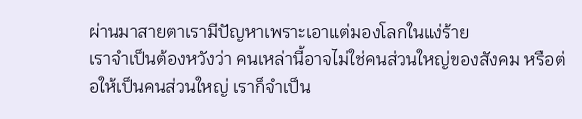ผ่านมาสายตาเรามีปัญหาเพราะเอาแต่มองโลกในแง่ร้าย
เราจำเป็นต้องหวังว่า คนเหล่านี้อาจไม่ใช่คนส่วนใหญ่ของสังคม หรือต่อให้เป็นคนส่วนใหญ่ เราก็จำเป็น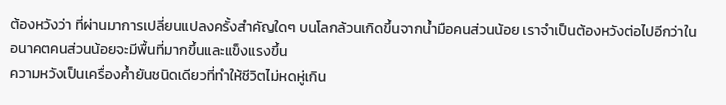ต้องหวังว่า ที่ผ่านมาการเปลี่ยนแปลงครั้งสำคัญใดๆ บนโลกล้วนเกิดขึ้นจากน้ำมือคนส่วนน้อย เราจำเป็นต้องหวังต่อไปอีกว่าในอนาคตคนส่วนน้อยจะมีพื้นที่มากขึ้นและแข็งแรงขึ้น
ความหวังเป็นเครื่องค้ำยันชนิดเดียวที่ทำให้ชีวิตไม่หดหู่เกิน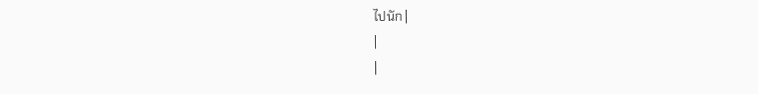ไปนัก |
|
|